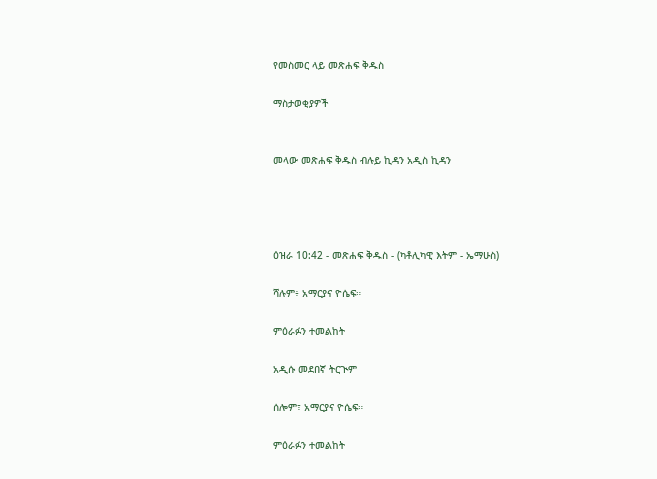የመስመር ላይ መጽሐፍ ቅዱስ

ማስታወቂያዎች


መላው መጽሐፍ ቅዱስ ብሉይ ኪዳን አዲስ ኪዳን




ዕዝራ 10:42 - መጽሐፍ ቅዱስ - (ካቶሊካዊ እትም - ኤማሁስ)

ሻሉም፥ አማርያና ዮሴፍ።

ምዕራፉን ተመልከት

አዲሱ መደበኛ ትርጒም

ሰሎም፣ አማርያና ዮሴፍ።

ምዕራፉን ተመልከት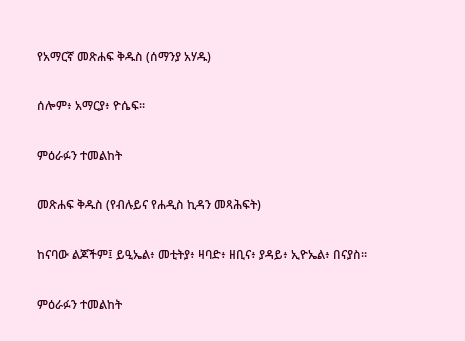የአማርኛ መጽሐፍ ቅዱስ (ሰማንያ አሃዱ)

ሰሎም፥ አማርያ፥ ዮሴፍ።

ምዕራፉን ተመልከት

መጽሐፍ ቅዱስ (የብሉይና የሐዲስ ኪዳን መጻሕፍት)

ከናባው ልጆችም፤ ይዒኤል፥ መቲትያ፥ ዛባድ፥ ዘቢና፥ ያዳይ፥ ኢዮኤል፥ በናያስ።

ምዕራፉን ተመልከት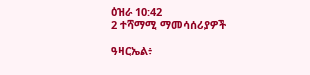ዕዝራ 10:42
2 ተሻማሚ ማመሳሰሪያዎች

ዓዛርኤል፥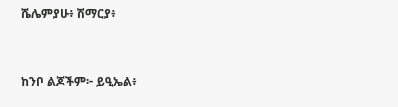ሼሌምያሁ፥ ሽማርያ፥


ከንቦ ልጆችም፦ ይዒኤል፥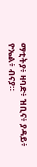ማቲትያ፥ ዛባድ፥ ዝቢና፥ ያዳይ፥ ዮኤል፥ ብናያ።